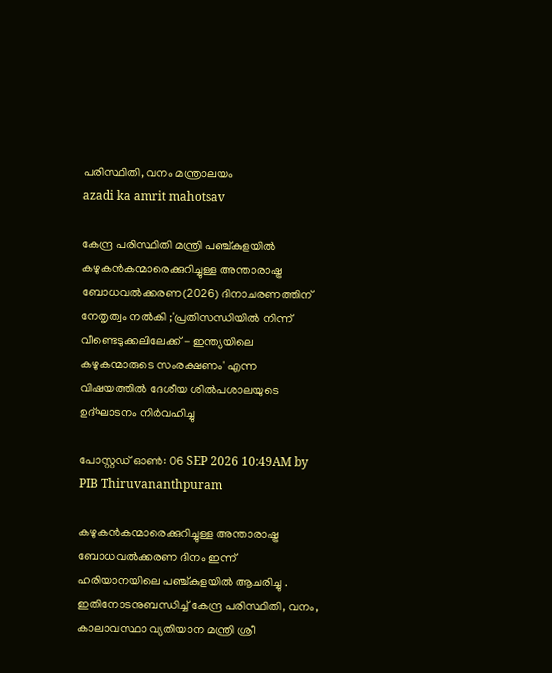പരിസ്ഥിതി, വനം മന്ത്രാലയം
azadi ka amrit mahotsav

കേന്ദ്ര പരിസ്ഥിതി മന്ത്രി പഞ്ച്കുളയിൽ കഴുകൻകന്മാരെക്കുറിച്ചുള്ള അന്താരാഷ്ട്ര ബോധവൽക്കരണ(2026) ദിനാചരണത്തിന് നേതൃത്വം നൽകി ;'പ്രതിസന്ധിയിൽ നിന്ന് വീണ്ടെടുക്കലിലേക്ക് - ഇന്ത്യയിലെ കഴുകന്മാരുടെ സംരക്ഷണം' എന്ന വിഷയത്തിൽ ദേശീയ ശിൽപശാലയുടെ ഉദ്ഘാടനം നിർവഹിച്ചു

പോസ്റ്റഡ് ഓണ്‍: 06 SEP 2026 10:49AM by PIB Thiruvananthpuram

കഴുകൻകന്മാരെക്കുറിച്ചുള്ള അന്താരാഷ്ട്ര ബോധവൽക്കരണ ദിനം ഇന്ന് ഹരിയാനയിലെ പഞ്ച്കുളയിൽ ആചരിച്ചു . ഇതിനോടനുബന്ധിച്ച് കേന്ദ്ര പരിസ്ഥിതി, വനം, കാലാവസ്ഥാ വ്യതിയാന മന്ത്രി ശ്രീ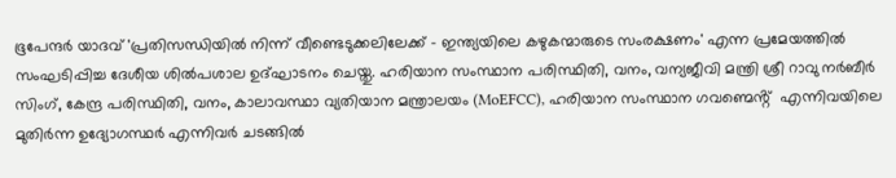ഭൂപേന്ദർ യാദവ് 'പ്രതിസന്ധിയിൽ നിന്ന് വീണ്ടെടുക്കലിലേക്ക് - ഇന്ത്യയിലെ കഴുകന്മാരുടെ സംരക്ഷണം' എന്ന പ്രമേയത്തിൽ സംഘടിപ്പിച്ച ദേശീയ ശിൽപശാല ഉദ്ഘാടനം ചെയ്തു. ഹരിയാന സംസ്ഥാന പരിസ്ഥിതി, വനം, വന്യജീവി മന്ത്രി ശ്രീ റാവു നർബീർ സിംഗ്, കേന്ദ്ര പരിസ്ഥിതി, വനം, കാലാവസ്ഥാ വ്യതിയാന മന്ത്രാലയം (MoEFCC), ഹരിയാന സംസ്ഥാന ഗവണ്മെൻ്റ്  എന്നിവയിലെ മുതിർന്ന ഉദ്യോഗസ്ഥർ എന്നിവർ ചടങ്ങിൽ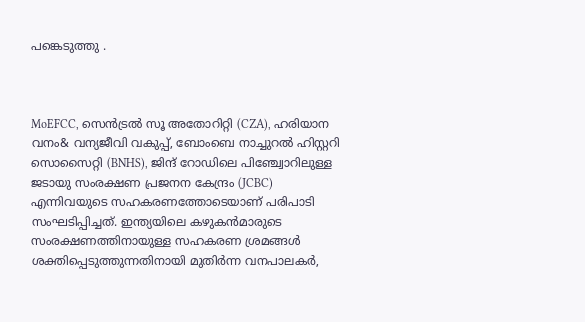പങ്കെടുത്തു .



MoEFCC, സെൻട്രൽ സൂ അതോറിറ്റി (CZA), ഹരിയാന വനം& വന്യജീവി വകുപ്പ്, ബോംബെ നാച്ചുറൽ ഹിസ്റ്ററി സൊസൈറ്റി (BNHS), ജിന്ദ് റോഡിലെ പിഞ്ച്വോറിലുള്ള ജടായു സംരക്ഷണ പ്രജനന കേന്ദ്രം (JCBC) എന്നിവയുടെ സഹകരണത്തോടെയാണ് പരിപാടി സംഘടിപ്പിച്ചത്. ഇന്ത്യയിലെ കഴുകൻമാരുടെ സംരക്ഷണത്തിനായുള്ള സഹകരണ ശ്രമങ്ങൾ ശക്തിപ്പെടുത്തുന്നതിനായി മുതിർന്ന വനപാലകർ,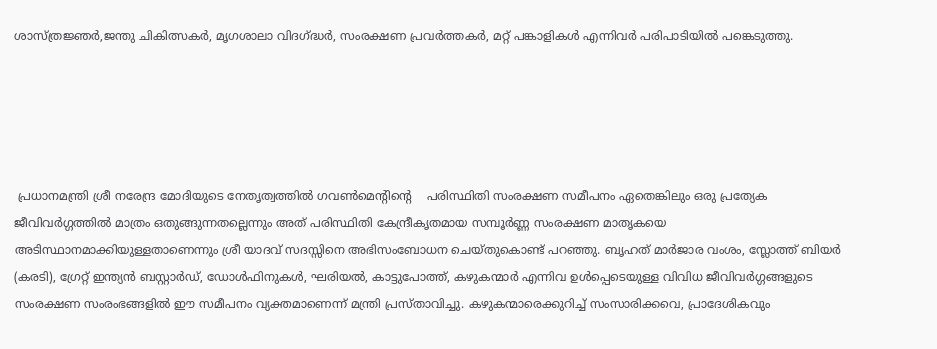ശാസ്ത്രജ്ഞർ,ജന്തു ചികിത്സകർ, മൃഗശാലാ വിദഗ്ദ്ധർ, സംരക്ഷണ പ്രവർത്തകർ, മറ്റ് പങ്കാളികൾ എന്നിവർ പരിപാടിയിൽ പങ്കെടുത്തു.





 പ്രധാനമന്ത്രി ശ്രീ നരേന്ദ്ര മോദിയുടെ നേതൃത്വത്തിൽ ഗവൺമെൻ്റിൻ്റെ    പരിസ്ഥിതി സംരക്ഷണ സമീപനം ഏതെങ്കിലും ഒരു പ്രത്യേക ജീവിവർഗ്ഗത്തിൽ മാത്രം ഒതുങ്ങുന്നതല്ലെന്നും അത് പരിസ്ഥിതി കേന്ദ്രീകൃതമായ സമ്പൂർണ്ണ സംരക്ഷണ മാതൃകയെ അടിസ്ഥാനമാക്കിയുള്ളതാണെന്നും ശ്രീ യാദവ് സദസ്സിനെ അഭിസംബോധന ചെയ്തുകൊണ്ട് പറഞ്ഞു. ബൃഹത് മാർജാര വംശം, സ്ലോത്ത് ബിയർ (കരടി), ഗ്രേറ്റ് ഇന്ത്യൻ ബസ്റ്റാർഡ്, ഡോൾഫിനുകൾ, ഘരിയൽ, കാട്ടുപോത്ത്, കഴുകന്മാർ എന്നിവ ഉൾപ്പെടെയുള്ള വിവിധ ജീവിവർഗ്ഗങ്ങളുടെ സംരക്ഷണ സംരംഭങ്ങളിൽ ഈ സമീപനം വ്യക്തമാണെന്ന് മന്ത്രി പ്രസ്താവിച്ചു. കഴുകന്മാരെക്കുറിച്ച് സംസാരിക്കവെ, പ്രാദേശികവും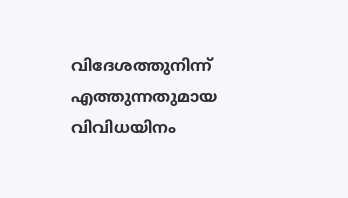വിദേശത്തുനിന്ന് എത്തുന്നതുമായ വിവിധയിനം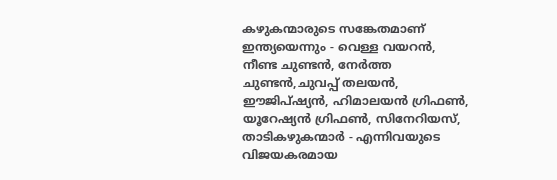കഴുകന്മാരുടെ സങ്കേതമാണ് ഇന്ത്യയെന്നും - വെള്ള വയറൻ, നീണ്ട ചുണ്ടൻ, നേർത്ത ചുണ്ടൻ,ചുവപ്പ് തലയൻ, ഈജിപ്ഷ്യൻ, ഹിമാലയൻ ഗ്രിഫൺ, യൂറേഷ്യൻ ഗ്രിഫൺ, സിനേറിയസ്, താടികഴുകന്മാർ - എന്നിവയുടെ വിജയകരമായ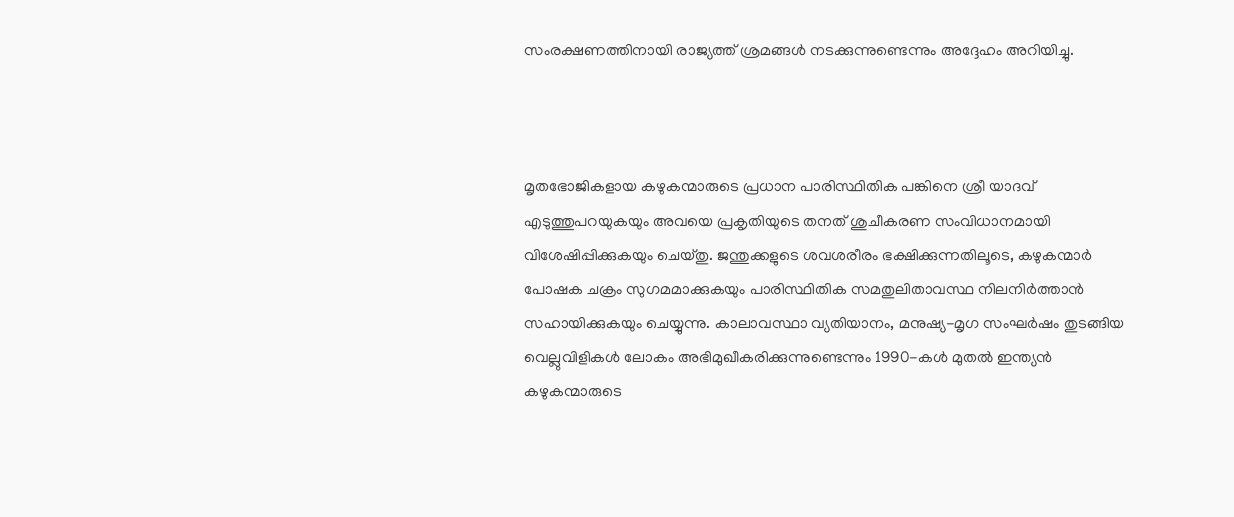സംരക്ഷണത്തിനായി രാജ്യത്ത് ശ്രമങ്ങൾ നടക്കുന്നുണ്ടെന്നും അദ്ദേഹം അറിയിച്ചു.



മൃതഭോജികളായ കഴുകന്മാരുടെ പ്രധാന പാരിസ്ഥിതിക പങ്കിനെ ശ്രീ യാദവ് എടുത്തുപറയുകയും അവയെ പ്രകൃതിയുടെ തനത് ശുചീകരണ സംവിധാനമായി വിശേഷിപ്പിക്കുകയും ചെയ്തു. ജന്തുക്കളുടെ ശവശരീരം ഭക്ഷിക്കുന്നതിലൂടെ, കഴുകന്മാർ പോഷക ചക്രം സുഗമമാക്കുകയും പാരിസ്ഥിതിക സമതുലിതാവസ്ഥ നിലനിർത്താൻ സഹായിക്കുകയും ചെയ്യുന്നു. കാലാവസ്ഥാ വ്യതിയാനം, മനുഷ്യ-മൃഗ സംഘർഷം തുടങ്ങിയ വെല്ലുവിളികൾ ലോകം അഭിമുഖീകരിക്കുന്നുണ്ടെന്നും 1990-കൾ മുതൽ ഇന്ത്യൻ കഴുകന്മാരുടെ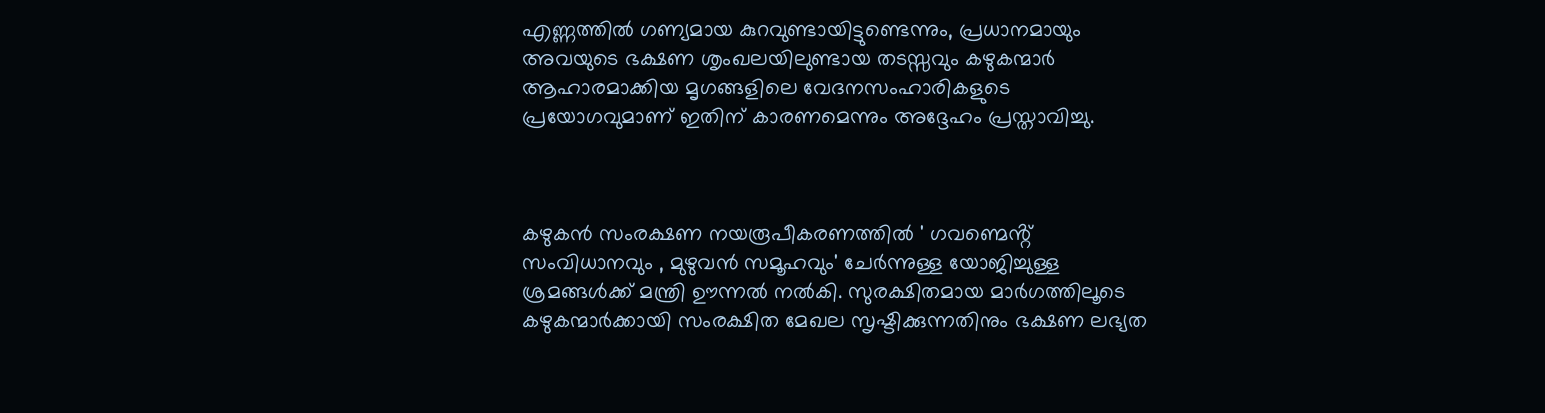എണ്ണത്തിൽ ഗണ്യമായ കുറവുണ്ടായിട്ടുണ്ടെന്നും, പ്രധാനമായും അവയുടെ ഭക്ഷണ ശൃംഖലയിലുണ്ടായ തടസ്സവും കഴുകന്മാർ ആഹാരമാക്കിയ മൃഗങ്ങളിലെ വേദനസംഹാരികളുടെ പ്രയോഗവുമാണ് ഇതിന് കാരണമെന്നും അദ്ദേഹം പ്രസ്താവിച്ചു.



കഴുകൻ സംരക്ഷണ നയരൂപീകരണത്തിൽ ' ഗവണ്മെൻ്റ്  സംവിധാനവും , മുഴുവൻ സമൂഹവും' ചേർന്നുള്ള യോജിച്ചുള്ള ശ്രമങ്ങൾക്ക് മന്ത്രി ഊന്നൽ നൽകി. സുരക്ഷിതമായ മാർഗത്തിലൂടെ കഴുകന്മാർക്കായി സംരക്ഷിത മേഖല സൃഷ്ടിക്കുന്നതിനും ഭക്ഷണ ലഭ്യത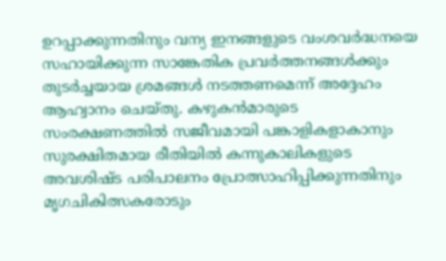ഉറപ്പാക്കുന്നതിനും വന്യ ഇനങ്ങളുടെ വംശവർദ്ധനയെ സഹായിക്കുന്ന സാങ്കേതിക പ്രവർത്തനങ്ങൾക്കും തുടർച്ചയായ ശ്രമങ്ങൾ നടത്തണമെന്ന് അദ്ദേഹം ആഹ്വാനം ചെയ്തു. കഴുകൻമാരുടെ സംരക്ഷണത്തിൽ സജീവമായി പങ്കാളികളാകാനും സുരക്ഷിതമായ രീതിയിൽ കന്നുകാലികളുടെ അവശിഷ്ട പരിപാലനം പ്രോത്സാഹിപ്പിക്കുന്നതിനും മൃഗചികിത്സകരോടും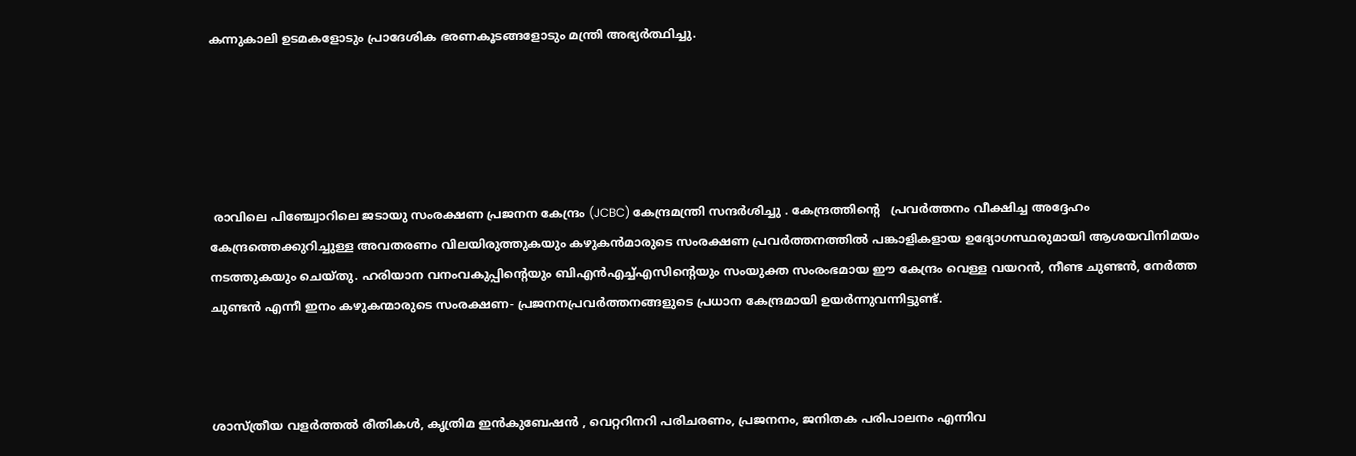കന്നുകാലി ഉടമകളോടും പ്രാദേശിക ഭരണകൂടങ്ങളോടും മന്ത്രി അഭ്യർത്ഥിച്ചു.





 രാവിലെ പിഞ്ച്വോറിലെ ജടായു സംരക്ഷണ പ്രജനന കേന്ദ്രം (JCBC) കേന്ദ്രമന്ത്രി സന്ദർശിച്ചു . കേന്ദ്രത്തിൻ്റെ   പ്രവർത്തനം വീക്ഷിച്ച അദ്ദേഹം കേന്ദ്രത്തെക്കുറിച്ചുള്ള അവതരണം വിലയിരുത്തുകയും കഴുകൻമാരുടെ സംരക്ഷണ പ്രവർത്തനത്തിൽ പങ്കാളികളായ ഉദ്യോഗസ്ഥരുമായി ആശയവിനിമയം നടത്തുകയും ചെയ്തു. ഹരിയാന വനംവകുപ്പിൻ്റെയും ബിഎൻഎച്ച്എസിൻ്റെയും സംയുക്ത സംരംഭമായ ഈ കേന്ദ്രം വെള്ള വയറൻ, നീണ്ട ചുണ്ടൻ, നേർത്ത ചുണ്ടൻ എന്നീ ഇനം കഴുകന്മാരുടെ സംരക്ഷണ- പ്രജനനപ്രവർത്തനങ്ങളുടെ പ്രധാന കേന്ദ്രമായി ഉയർന്നുവന്നിട്ടുണ്ട്.



ശാസ്ത്രീയ വളർത്തൽ രീതികൾ, കൃത്രിമ ഇൻകുബേഷൻ , വെറ്ററിനറി പരിചരണം, പ്രജനനം, ജനിതക പരിപാലനം എന്നിവ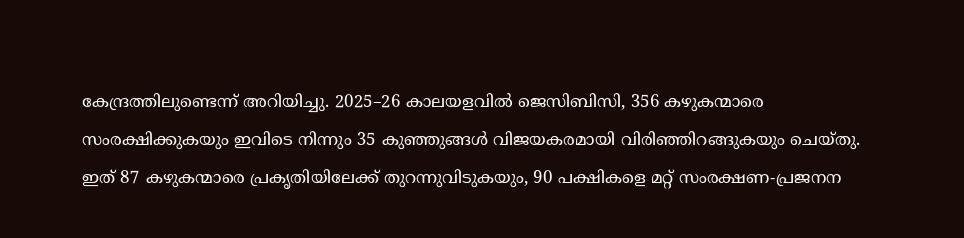കേന്ദ്രത്തിലുണ്ടെന്ന് അറിയിച്ചു. 2025–26 കാലയളവിൽ ജെസിബിസി, 356 കഴുകന്മാരെ സംരക്ഷിക്കുകയും ഇവിടെ നിന്നും 35 കുഞ്ഞുങ്ങൾ വിജയകരമായി വിരിഞ്ഞിറങ്ങുകയും ചെയ്തു. ഇത് 87 കഴുകന്മാരെ പ്രകൃതിയിലേക്ക് തുറന്നുവിടുകയും, 90 പക്ഷികളെ മറ്റ് സംരക്ഷണ-പ്രജനന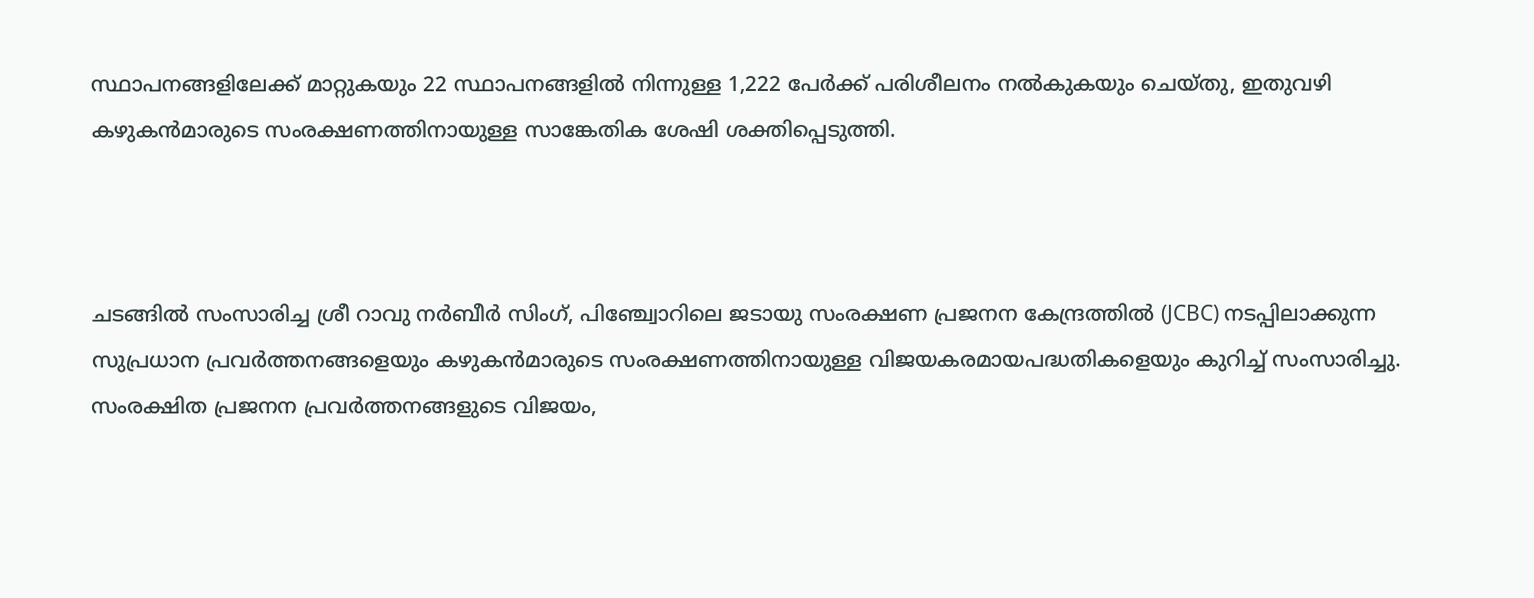സ്ഥാപനങ്ങളിലേക്ക് മാറ്റുകയും 22 സ്ഥാപനങ്ങളിൽ നിന്നുള്ള 1,222 പേർക്ക് പരിശീലനം നൽകുകയും ചെയ്തു, ഇതുവഴി കഴുകൻമാരുടെ സംരക്ഷണത്തിനായുള്ള സാങ്കേതിക ശേഷി ശക്തിപ്പെടുത്തി.



ചടങ്ങിൽ സംസാരിച്ച ശ്രീ റാവു നർബീർ സിംഗ്, പിഞ്ച്വോറിലെ ജടായു സംരക്ഷണ പ്രജനന കേന്ദ്രത്തിൽ (JCBC) നടപ്പിലാക്കുന്ന സുപ്രധാന പ്രവർത്തനങ്ങളെയും കഴുകൻമാരുടെ സംരക്ഷണത്തിനായുള്ള വിജയകരമായപദ്ധതികളെയും കുറിച്ച് സംസാരിച്ചു. സംരക്ഷിത പ്രജനന പ്രവർത്തനങ്ങളുടെ വിജയം,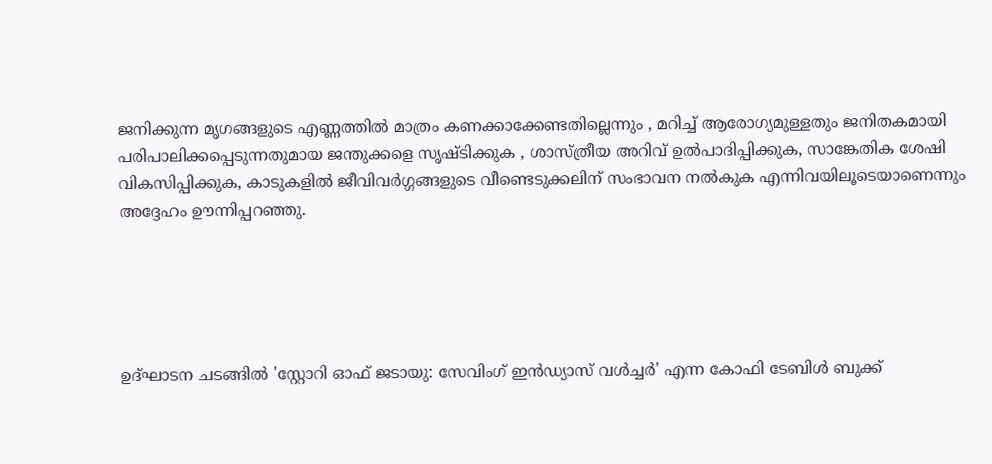ജനിക്കുന്ന മൃഗങ്ങളുടെ എണ്ണത്തിൽ മാത്രം കണക്കാക്കേണ്ടതില്ലെന്നും , മറിച്ച് ആരോഗ്യമുള്ളതും ജനിതകമായി പരിപാലിക്കപ്പെടുന്നതുമായ ജന്തുക്കളെ സൃഷ്ടിക്കുക , ശാസ്ത്രീയ അറിവ് ഉൽപാദിപ്പിക്കുക, സാങ്കേതിക ശേഷി വികസിപ്പിക്കുക, കാടുകളിൽ ജീവിവർഗ്ഗങ്ങളുടെ വീണ്ടെടുക്കലിന് സംഭാവന നൽകുക എന്നിവയിലൂടെയാണെന്നും അദ്ദേഹം ഊന്നിപ്പറഞ്ഞു.





ഉദ്ഘാടന ചടങ്ങിൽ 'സ്റ്റോറി ഓഫ് ജടായു: സേവിംഗ് ഇൻഡ്യാസ് വൾച്ചർ' എന്ന കോഫി ടേബിൾ ബുക്ക്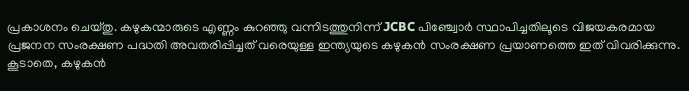പ്രകാശനം ചെയ്തു. കഴുകന്മാരുടെ എണ്ണം കുറഞ്ഞു വന്നിടത്തുനിന്ന് JCBC പിഞ്ച്വോർ സ്ഥാപിച്ചതിലൂടെ വിജയകരമായ പ്രജനന സംരക്ഷണ പദ്ധതി അവതരിപ്പിച്ചത് വരെയുള്ള ഇന്ത്യയുടെ കഴുകൻ സംരക്ഷണ പ്രയാണത്തെ ഇത് വിവരിക്കുന്നു. കൂടാതെ, കഴുകൻ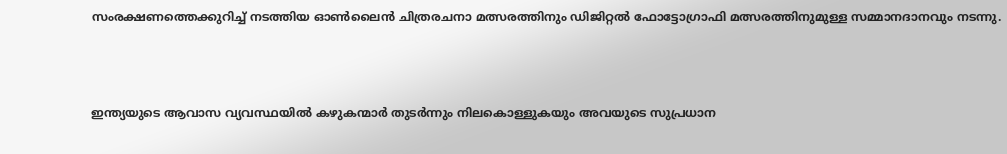സംരക്ഷണത്തെക്കുറിച്ച് നടത്തിയ ഓൺലൈൻ ചിത്രരചനാ മത്സരത്തിനും ഡിജിറ്റൽ ഫോട്ടോഗ്രാഫി മത്സരത്തിനുമുള്ള സമ്മാനദാനവും നടന്നു.



ഇന്ത്യയുടെ ആവാസ വ്യവസ്ഥയിൽ കഴുകന്മാർ തുടർന്നും നിലകൊള്ളുകയും അവയുടെ സുപ്രധാന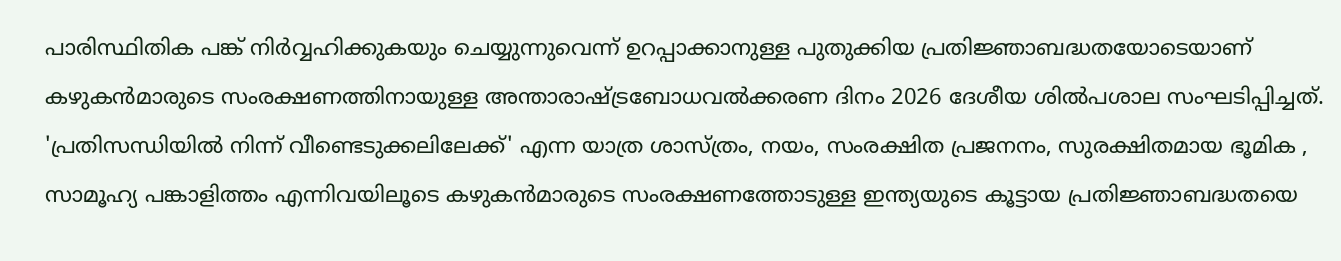പാരിസ്ഥിതിക പങ്ക് നിർവ്വഹിക്കുകയും ചെയ്യുന്നുവെന്ന് ഉറപ്പാക്കാനുള്ള പുതുക്കിയ പ്രതിജ്ഞാബദ്ധതയോടെയാണ് കഴുകൻമാരുടെ സംരക്ഷണത്തിനായുള്ള അന്താരാഷ്ട്രബോധവൽക്കരണ ദിനം 2026 ദേശീയ ശിൽപശാല സംഘടിപ്പിച്ചത്. 'പ്രതിസന്ധിയിൽ നിന്ന് വീണ്ടെടുക്കലിലേക്ക്' എന്ന യാത്ര ശാസ്ത്രം, നയം, സംരക്ഷിത പ്രജനനം, സുരക്ഷിതമായ ഭൂമിക , സാമൂഹ്യ പങ്കാളിത്തം എന്നിവയിലൂടെ കഴുകൻമാരുടെ സംരക്ഷണത്തോടുള്ള ഇന്ത്യയുടെ കൂട്ടായ പ്രതിജ്ഞാബദ്ധതയെ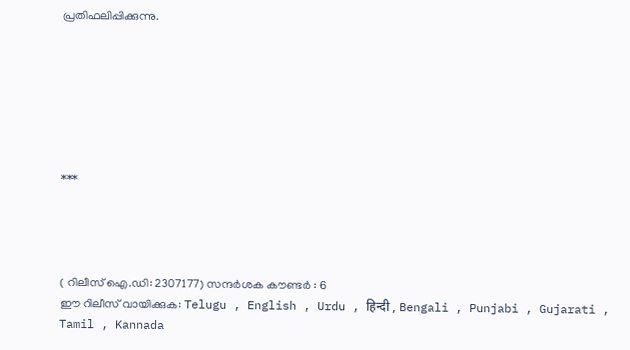പ്രതിഫലിപ്പിക്കുന്നു.







***




( റിലീസ് ഐ.ഡി: 2307177) സന്ദര്‍ശക കൗണ്ടര്‍ : 6
ഈ റിലീസ് വായിക്കുക: Telugu , English , Urdu , हिन्दी , Bengali , Punjabi , Gujarati , Tamil , Kannada